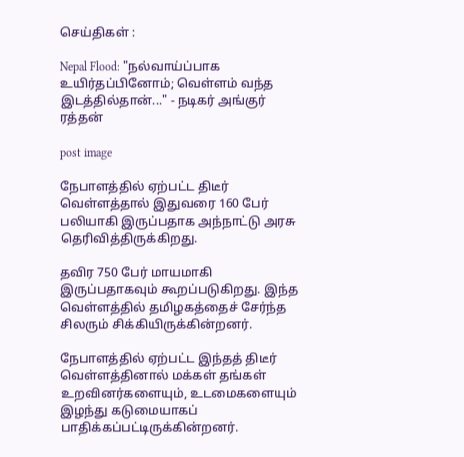செய்திகள் :

Nepal Flood: "நல்வாய்ப்பாக உயிர்தப்பினோம்; வெள்ளம் வந்த இடத்தில்தான்..." - நடிகர் அங்குர் ரத்தன்

post image

நேபாளத்தில் ஏற்பட்ட திடீர் வெள்ளத்தால் இதுவரை 160 பேர் பலியாகி இருப்பதாக அந்நாட்டு அரசு தெரிவித்திருக்கிறது.

தவிர 750 பேர் மாயமாகி இருப்பதாகவும் கூறப்படுகிறது. இந்த வெள்ளத்தில் தமிழகத்தைச் சேர்ந்த சிலரும் சிக்கியிருக்கின்றனர்.

நேபாளத்தில் ஏற்பட்ட இந்தத் திடீர் வெள்ளத்தினால் மக்கள் தங்கள் உறவினர்களையும், உடமைகளையும் இழந்து கடுமையாகப் பாதிக்கப்பட்டிருக்கின்றனர்.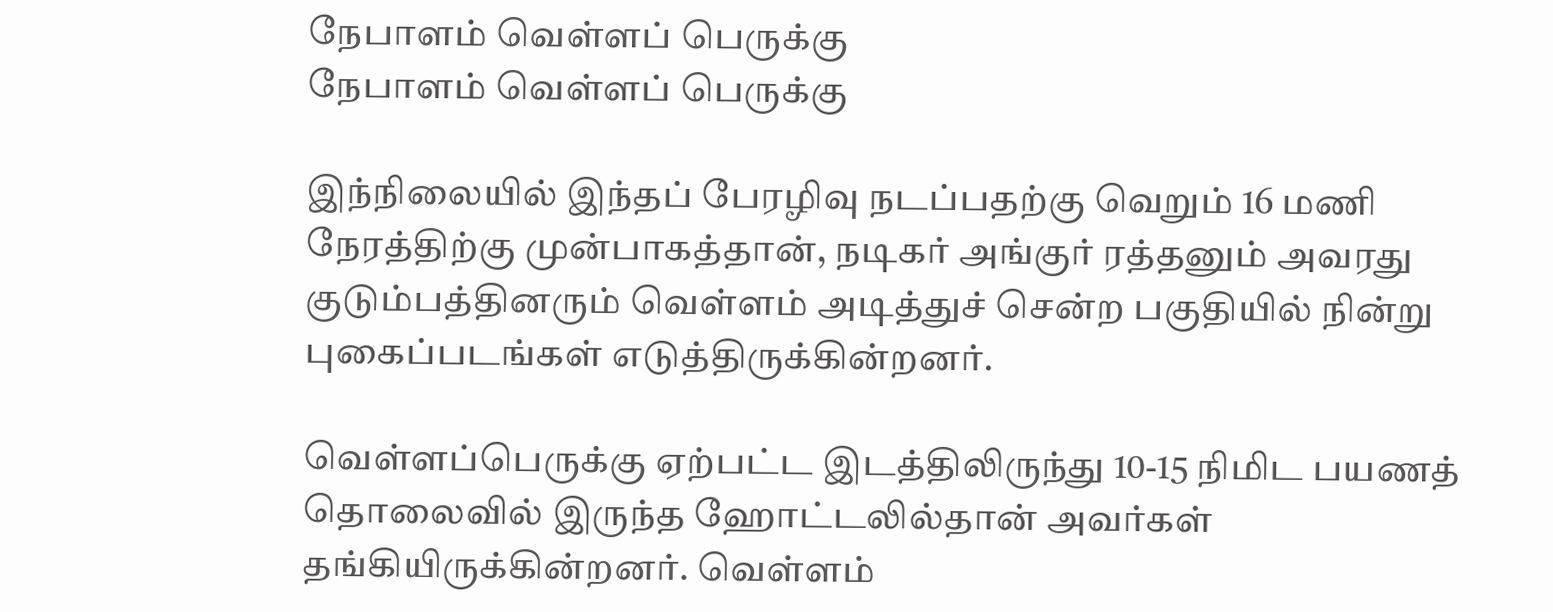நேபாளம் வெள்ளப் பெருக்கு
நேபாளம் வெள்ளப் பெருக்கு

இந்நிலையில் இந்தப் பேரழிவு நடப்பதற்கு வெறும் 16 மணி நேரத்திற்கு முன்பாகத்தான், நடிகர் அங்குர் ரத்தனும் அவரது குடும்பத்தினரும் வெள்ளம் அடித்துச் சென்ற பகுதியில் நின்று புகைப்படங்கள் எடுத்திருக்கின்றனர்.

வெள்ளப்பெருக்கு ஏற்பட்ட இடத்திலிருந்து 10-15 நிமிட பயணத் தொலைவில் இருந்த ஹோட்டலில்தான் அவர்கள் தங்கியிருக்கின்றனர். வெள்ளம்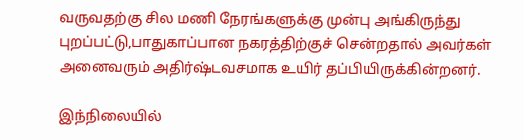வருவதற்கு சில மணி நேரங்களுக்கு முன்பு அங்கிருந்து புறப்பட்டு,பாதுகாப்பான நகரத்திற்குச் சென்றதால் அவர்கள் அனைவரும் அதிர்ஷ்டவசமாக உயிர் தப்பியிருக்கின்றனர்.

இந்நிலையில்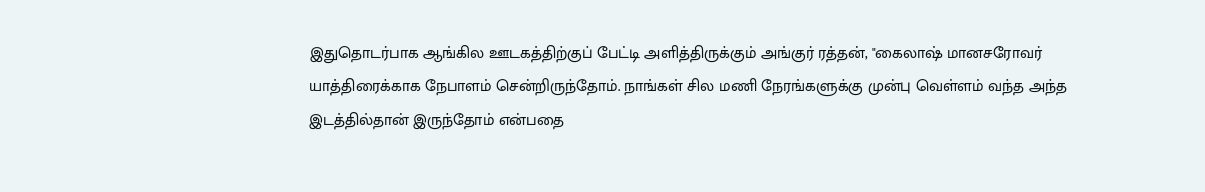இதுதொடர்பாக ஆங்கில ஊடகத்திற்குப் பேட்டி அளித்திருக்கும் அங்குர் ரத்தன், "கைலாஷ் மானசரோவர் யாத்திரைக்காக நேபாளம் சென்றிருந்தோம். நாங்கள் சில மணி நேரங்களுக்கு முன்பு வெள்ளம் வந்த அந்த இடத்தில்தான் இருந்தோம் என்பதை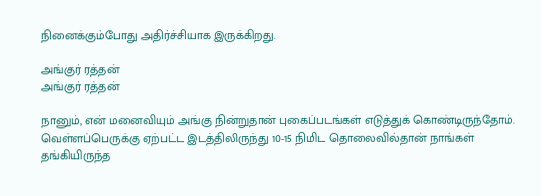நினைக்கும்போது அதிர்ச்சியாக இருக்கிறது.

அங்குர் ரத்தன்
அங்குர் ரத்தன்

நானும், என் மனைவியும் அங்கு நின்றுதான் புகைப்படங்கள் எடுத்துக் கொண்டிருந்தோம். வெள்ளப்பெருக்கு ஏற்பட்ட இடத்திலிருந்து 10-15 நிமிட தொலைவில்தான் நாங்கள் தங்கியிருந்த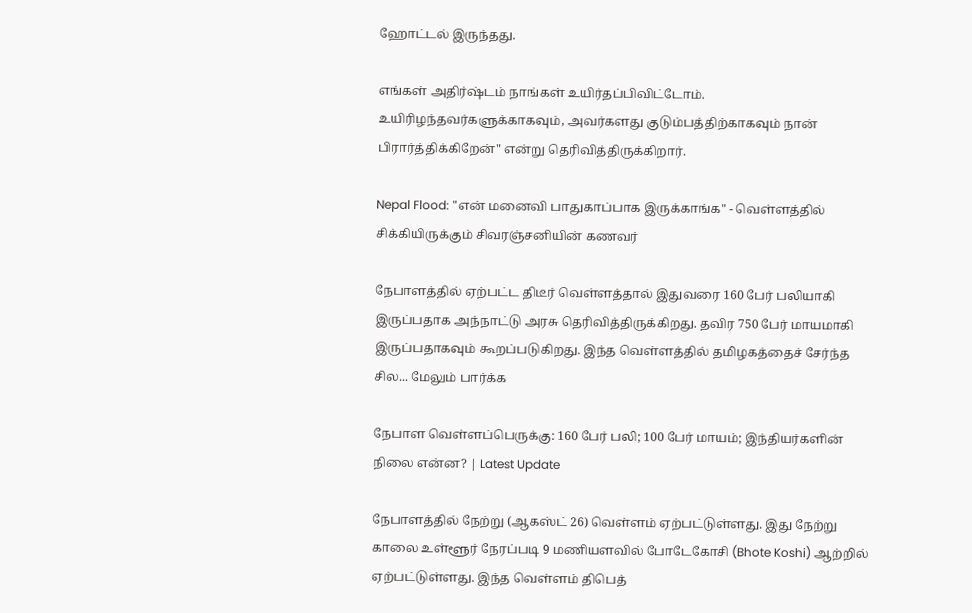ஹோட்டல் இருந்தது.

எங்கள் அதிர்ஷ்டம் நாங்கள் உயிர்தப்பிவிட்டோம். உயிரிழந்தவர்களுக்காகவும், அவர்களது குடும்பத்திற்காகவும் நான் பிரார்த்திக்கிறேன்" என்று தெரிவித்திருக்கிறார்.

Nepal Flood: "என் மனைவி பாதுகாப்பாக இருக்காங்க" - வெள்ளத்தில் சிக்கியிருக்கும் சிவரஞ்சனியின் கணவர்

நேபாளத்தில் ஏற்பட்ட திடீர் வெள்ளத்தால் இதுவரை 160 பேர் பலியாகி இருப்பதாக அந்நாட்டு அரசு தெரிவித்திருக்கிறது. தவிர 750 பேர் மாயமாகி இருப்பதாகவும் கூறப்படுகிறது. இந்த வெள்ளத்தில் தமிழகத்தைச் சேர்ந்த சில... மேலும் பார்க்க

நேபாள வெள்ளப்பெருக்கு: 160 பேர் பலி; 100 பேர் மாயம்; இந்தியர்களின் நிலை என்ன? | Latest Update

நேபாளத்தில் நேற்று (ஆகஸ்ட் 26) வெள்ளம் ஏற்பட்டுள்ளது. இது நேற்று காலை உள்ளூர் நேரப்படி 9 மணியளவில் போடேகோசி (Bhote Koshi) ஆற்றில் ஏற்பட்டுள்ளது. இந்த வெள்ளம் திபெத்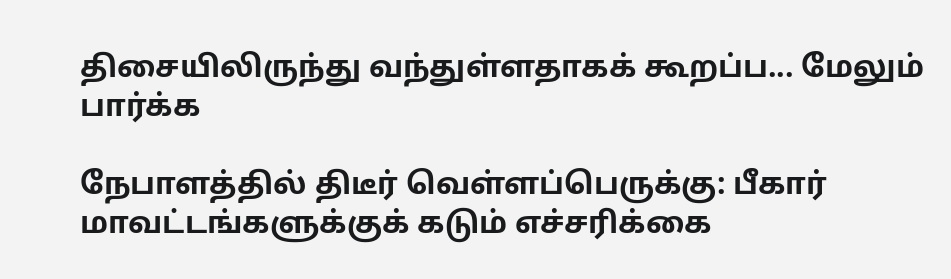திசையிலிருந்து வந்துள்ளதாகக் கூறப்ப... மேலும் பார்க்க

நேபாளத்தில் திடீர் வெள்ளப்பெருக்கு: பீகார் மாவட்டங்களுக்குக் கடும் எச்சரிக்கை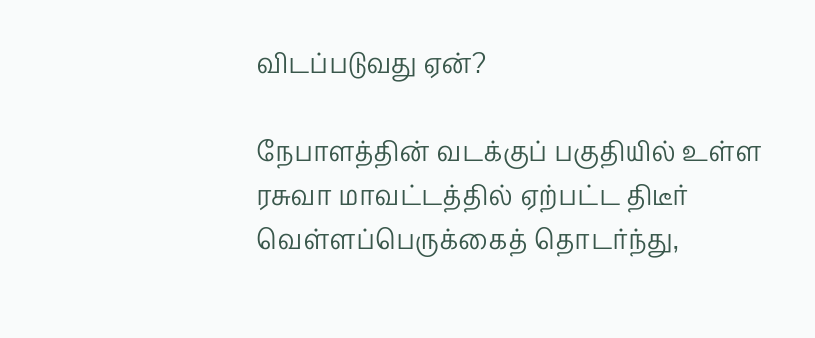விடப்படுவது ஏன்?

நேபாளத்தின் வடக்குப் பகுதியில் உள்ள ரசுவா மாவட்டத்தில் ஏற்பட்ட திடீர் வெள்ளப்பெருக்கைத் தொடர்ந்து,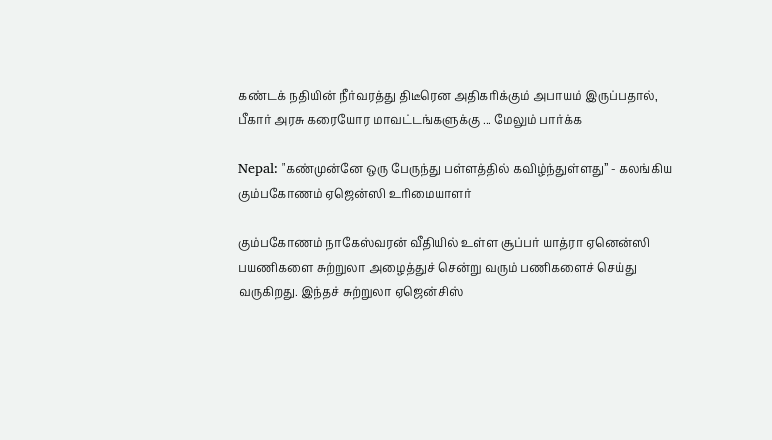கண்டக் நதியின் நீர்வரத்து திடீரென அதிகரிக்கும் அபாயம் இருப்பதால், பீகார் அரசு கரையோர மாவட்டங்களுக்கு ... மேலும் பார்க்க

Nepal: "கண்முன்னே ஒரு பேருந்து பள்ளத்தில் கவிழ்ந்துள்ளது” - கலங்கிய கும்பகோணம் ஏஜென்ஸி உரிமையாளர்

கும்பகோணம் நாகேஸ்வரன் வீதியில் உள்ள சூப்பர் யாத்ரா ஏனென்ஸி பயணிகளை சுற்றுலா அழைத்துச் சென்று வரும் பணிகளைச் செய்து வருகிறது. இந்தச் சுற்றுலா ஏஜென்சிஸ்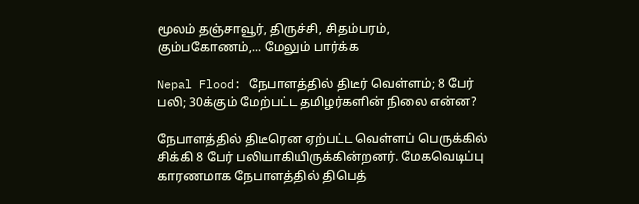மூலம் தஞ்சாவூர், திருச்சி, சிதம்பரம், கும்பகோணம்,... மேலும் பார்க்க

Nepal Flood: நேபாளத்தில் திடீர் வெள்ளம்; 8 பேர் பலி; 30க்கும் மேற்பட்ட தமிழர்களின் நிலை என்ன?

நேபாளத்தில் திடீரென ஏற்பட்ட வெள்ளப் பெருக்கில் சிக்கி 8 பேர் பலியாகியிருக்கின்றனர். மேகவெடிப்பு காரணமாக நேபாளத்தில் திபெத்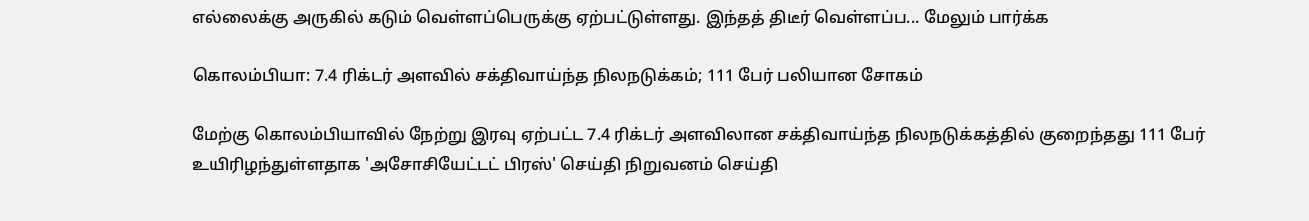எல்லைக்கு அருகில் கடும் வெள்ளப்பெருக்கு ஏற்பட்டுள்ளது. இந்தத் திடீர் வெள்ளப்ப... மேலும் பார்க்க

கொலம்பியா: 7.4 ரிக்டர் அளவில் சக்திவாய்ந்த நிலநடுக்கம்; 111 பேர் பலியான சோகம்

மேற்கு கொலம்பியாவில் நேற்று இரவு ஏற்பட்ட 7.4 ரிக்டர் அளவிலான சக்திவாய்ந்த நிலநடுக்கத்தில் குறைந்தது 111 பேர் உயிரிழந்துள்ளதாக 'அசோசியேட்டட் பிரஸ்' செய்தி நிறுவனம் செய்தி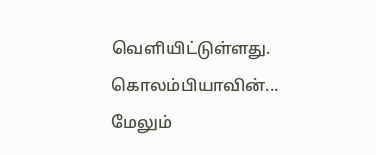வெளியிட்டுள்ளது. கொலம்பியாவின்... மேலும்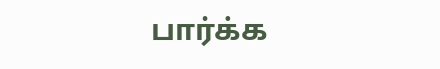பார்க்க